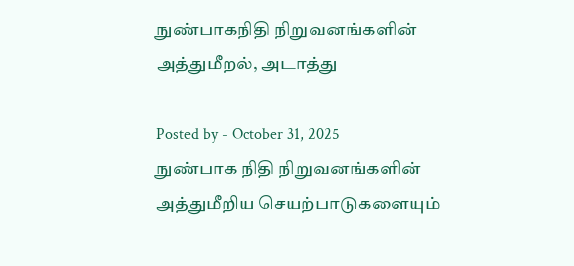நுண்பாகநிதி நிறுவனங்களின் அத்துமீறல், அடாத்து

Posted by - October 31, 2025
நுண்பாக நிதி நிறுவனங்களின் அத்துமீறிய செயற்பாடுகளையும்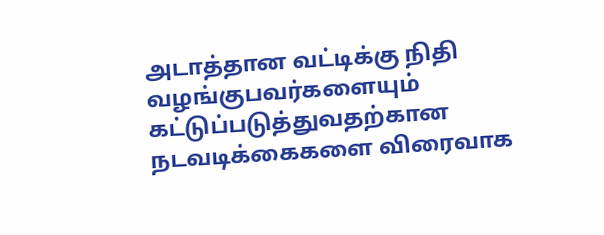அடாத்தான வட்டிக்கு நிதி வழங்குபவர்களையும்  கட்டுப்படுத்துவதற்கான நடவடிக்கைகளை விரைவாக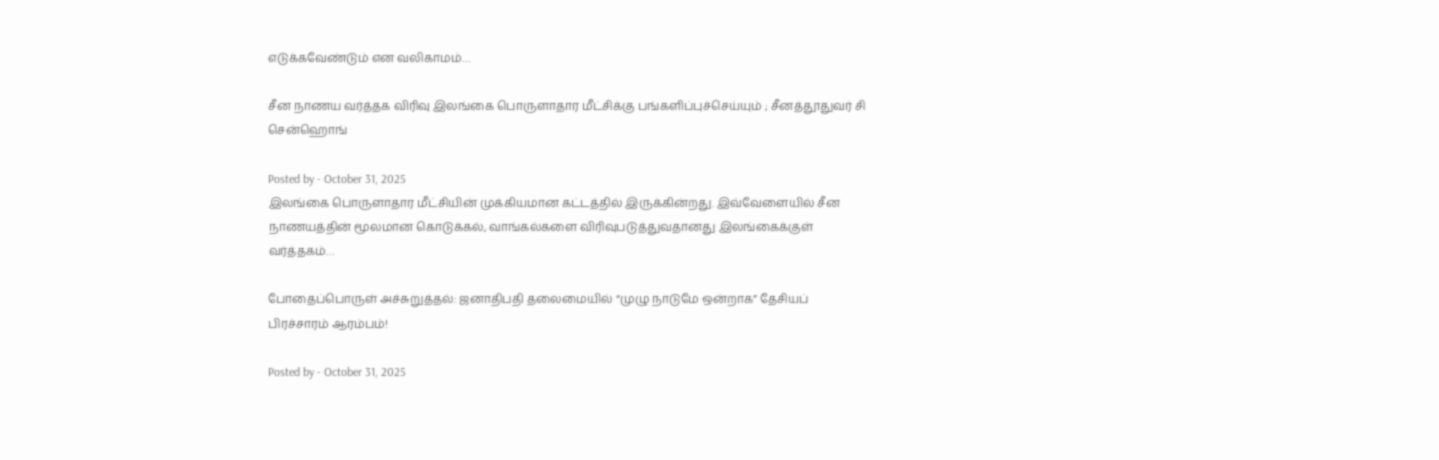எடுக்கவேண்டும் என வலிகாமம்…

சீன நாணய வர்த்தக விரிவு இலங்கை பொருளாதார மீட்சிக்கு பங்களிப்புச்செய்யும் ; சீனத்தூதுவர் சி சென்ஹொங்

Posted by - October 31, 2025
இலங்கை பொருளாதார மீட்சியின் முக்கியமான கட்டத்தில் இருக்கின்றது. இவ்வேளையில் சீன நாணயத்தின் மூலமான கொடுக்கல், வாங்கல்களை விரிவுபடுத்துவதானது இலங்கைக்குள் வர்த்தகம்…

போதைப்பொருள் அச்சுறுத்தல்: ஜனாதிபதி தலைமையில் “முழு நாடுமே ஒன்றாக” தேசியப் பிரச்சாரம் ஆரம்பம்!

Posted by - October 31, 2025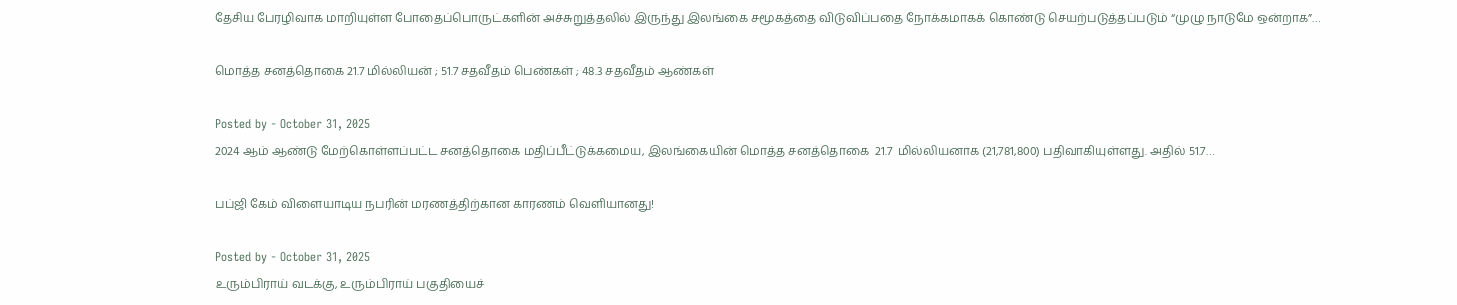தேசிய பேரழிவாக மாறியுள்ள போதைப்பொருட்களின் அச்சுறுத்தலில் இருந்து இலங்கை சமூகத்தை விடுவிப்பதை நோக்கமாகக் கொண்டு செயற்படுத்தப்படும் “முழு நாடுமே ஒன்றாக”…

மொத்த சனத்தொகை 21.7 மில்லியன் ; 51.7 சதவீதம் பெண்கள் ; 48.3 சதவீதம் ஆண்கள்

Posted by - October 31, 2025
2024 ஆம் ஆண்டு மேற்கொள்ளப்பட்ட சனத்தொகை மதிப்பீட்டுக்கமைய, இலங்கையின் மொத்த சனத்தொகை  21.7  மில்லியனாக (21,781,800) பதிவாகியுள்ளது. அதில் 51.7…

பப்ஜி கேம் விளையாடிய நபரின் மரணத்திற்கான காரணம் வெளியானது!

Posted by - October 31, 2025
உரும்பிராய் வடக்கு, உரும்பிராய் பகுதியைச்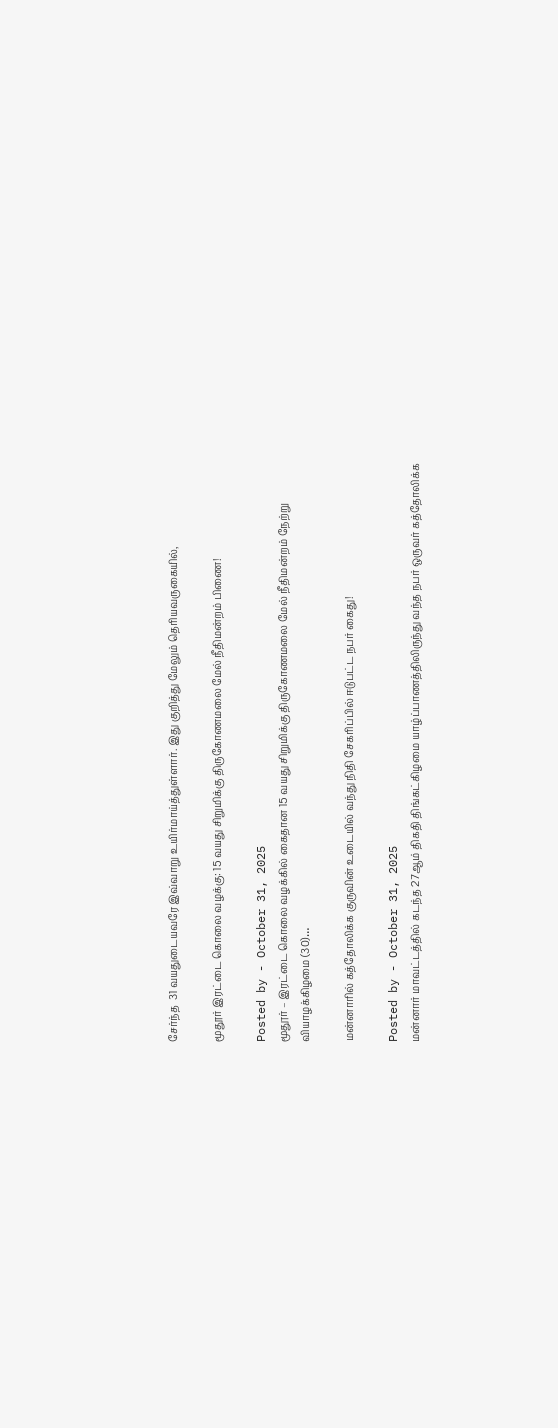சேர்ந்த  31 வயதுடையவரே இவ்வாறு உயிர்மாய்த்துள்ளார். இது குறித்து மேலும் தெரியவருகையில்,

மூதூர் இரட்டை கொலை வழக்கு: 15 வயது சிறுமிக்கு திருகோணமலை மேல் நீதிமன்றம் பிணை!

Posted by - October 31, 2025
மூதூர் – இரட்டை கொலை வழக்கில் கைதான 15 வயது சிறுமிக்கு திருகோணமலை மேல் நீதிமன்றம் நேற்று வியாழக்கிழமை (30)…

மன்னாரில் கத்தோலிக்க குருவின் உடையில் வந்து நிதி சேகரிப்பில் ஈடுபட்ட நபர் கைது!

Posted by - October 31, 2025
மன்னார் மாவட்டத்தில் கடந்த 27ஆம் திகதி திங்கட்கிழமை யாழ்ப்பாணத்திலிருந்து வந்த நபர் ஒருவர் கத்தோலிக்க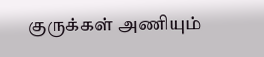குருக்கள் அணியும்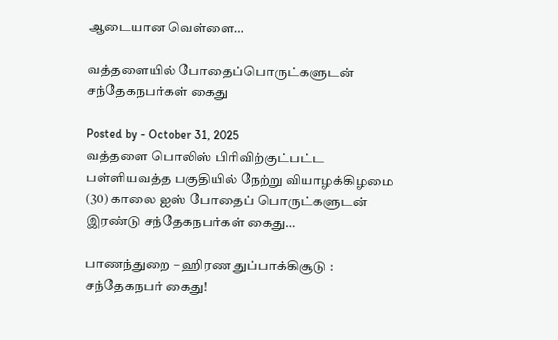ஆடையான வெள்ளை…

வத்தளையில் போதைப்பொருட்களுடன் சந்தேகநபர்கள் கைது

Posted by - October 31, 2025
வத்தளை பொலிஸ் பிரிவிற்குட்பட்ட பள்ளியவத்த பகுதியில் நேற்று வியாழக்கிழமை (30) காலை ஐஸ் போதைப் பொருட்களுடன் இரண்டு சந்தேகநபர்கள் கைது…

பாணந்துறை – ஹிரண துப்பாக்கிசூடு : சந்தேகநபர் கைது!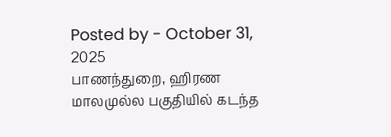Posted by - October 31, 2025
பாணந்துறை, ஹிரண மாலமுல்ல பகுதியில் கடந்த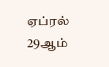ஏப்ரல் 29ஆம்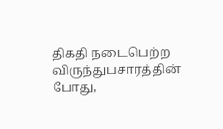திகதி நடைபெற்ற விருந்துபசாரத்தின் போது,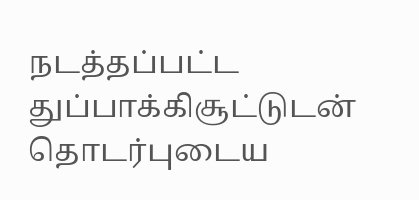நடத்தப்பட்ட துப்பாக்கிசூட்டுடன் தொடர்புடைய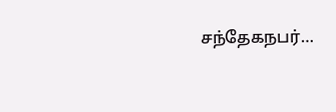சந்தேகநபர்…